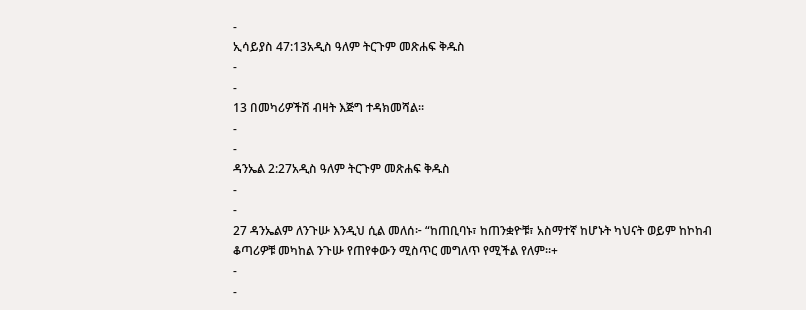-
ኢሳይያስ 47:13አዲስ ዓለም ትርጉም መጽሐፍ ቅዱስ
-
-
13 በመካሪዎችሽ ብዛት እጅግ ተዳክመሻል።
-
-
ዳንኤል 2:27አዲስ ዓለም ትርጉም መጽሐፍ ቅዱስ
-
-
27 ዳንኤልም ለንጉሡ እንዲህ ሲል መለሰ፦ “ከጠቢባኑ፣ ከጠንቋዮቹ፣ አስማተኛ ከሆኑት ካህናት ወይም ከኮከብ ቆጣሪዎቹ መካከል ንጉሡ የጠየቀውን ሚስጥር መግለጥ የሚችል የለም።+
-
-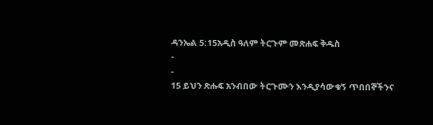ዳንኤል 5:15አዲስ ዓለም ትርጉም መጽሐፍ ቅዱስ
-
-
15 ይህን ጽሑፍ አንብበው ትርጉሙን እንዲያሳውቁኝ ጥበበኞችንና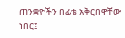ጠንቋዮችን በፊቴ አቅርበዋቸው ነበር፤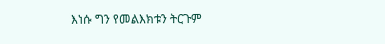እነሱ ግን የመልእክቱን ትርጉም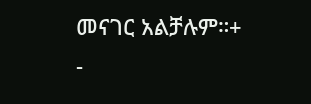መናገር አልቻሉም።+
-